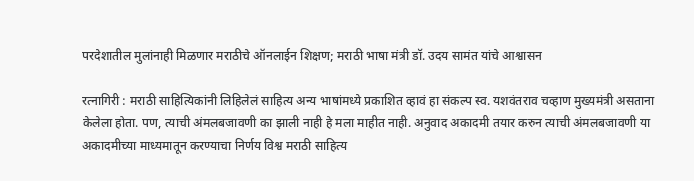परदेशातील मुलांनाही मिळणार मराठीचे ऑनलाईन शिक्षण; मराठी भाषा मंत्री डॉ. उदय सामंत यांचे आश्वासन

रत्नागिरी : मराठी साहित्यिकांनी लिहिलेलं साहित्य अन्य भाषांमध्ये प्रकाशित व्हावं हा संकल्प स्व. यशवंतराव चव्हाण मुख्यमंत्री असताना केलेला होता. पण, त्याची अंमलबजावणी का झाली नाही हे मला माहीत नाही. अनुवाद अकादमी तयार करुन त्याची अंमलबजावणी या अकादमीच्या माध्यमातून करण्याचा निर्णय विश्व मराठी साहित्य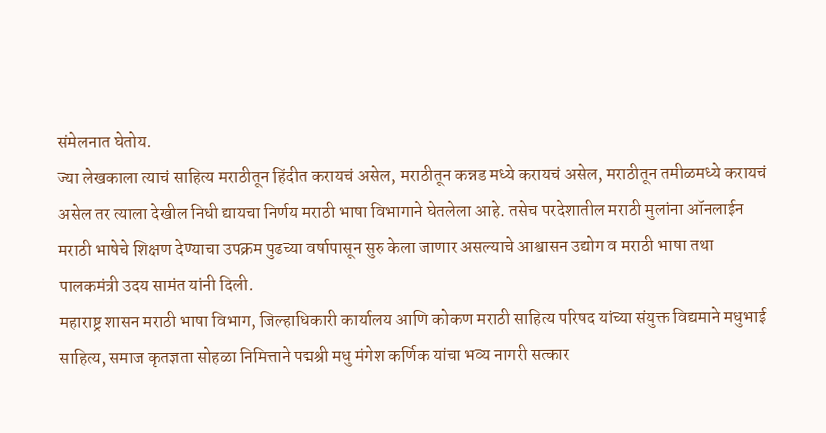संमेलनात घेतोय.
ज्या लेखकाला त्याचं साहित्य मराठीतून हिंदीत करायचं असेल, मराठीतून कन्नड मध्ये करायचं असेल, मराठीतून तमीळमध्ये करायचं असेल तर त्याला देखील निधी द्यायचा निर्णय मराठी भाषा विभागाने घेतलेला आहे. तसेच परदेशातील मराठी मुलांना ऑनलाईन मराठी भाषेचे शिक्षण देण्याचा उपक्रम पुढच्या वर्षापासून सुरु केला जाणार असल्याचे आश्वासन उद्योग व मराठी भाषा तथा पालकमंत्री उदय सामंत यांनी दिली.
महाराष्ट्र शासन मराठी भाषा विभाग, जिल्हाधिकारी कार्यालय आणि कोकण मराठी साहित्य परिषद यांच्या संयुक्त विद्यमाने मधुभाई साहित्य, समाज कृतज्ञता सोहळा निमित्ताने पद्मश्री मधु मंगेश कर्णिक यांचा भव्य नागरी सत्कार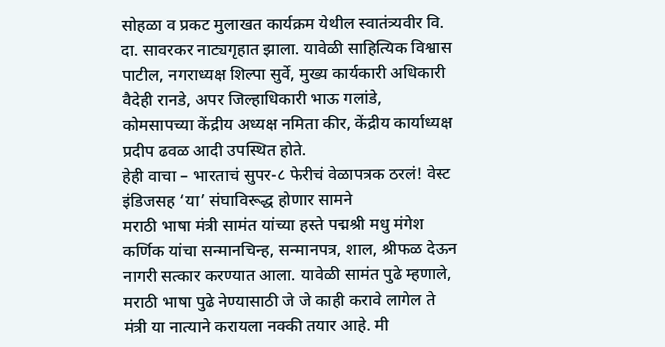सोहळा व प्रकट मुलाखत कार्यक्रम येथील स्वातंत्र्यवीर वि. दा. सावरकर नाट्यगृहात झाला. यावेळी साहित्यिक विश्वास पाटील, नगराध्यक्ष शिल्पा सुर्वे, मुख्य कार्यकारी अधिकारी वैदेही रानडे, अपर जिल्हाधिकारी भाऊ गलांडे, कोमसापच्या केंद्रीय अध्यक्ष नमिता कीर, केंद्रीय कार्याध्यक्ष प्रदीप ढवळ आदी उपस्थित होते.
हेही वाचा – भारताचं सुपर-८ फेरीचं वेळापत्रक ठरलं! वेस्ट इंडिजसह ‘या’ संघाविरूद्ध होणार सामने
मराठी भाषा मंत्री सामंत यांच्या हस्ते पद्मश्री मधु मंगेश कर्णिक यांचा सन्मानचिन्ह, सन्मानपत्र, शाल, श्रीफळ देऊन नागरी सत्कार करण्यात आला. यावेळी सामंत पुढे म्हणाले, मराठी भाषा पुढे नेण्यासाठी जे जे काही करावे लागेल ते मंत्री या नात्याने करायला नक्की तयार आहे. मी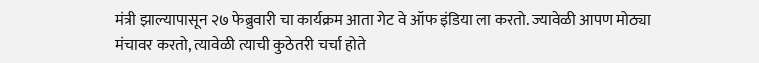मंत्री झाल्यापासून २७ फेब्रुवारी चा कार्यक्रम आता गेट वे ऑफ इंडिया ला करतो. ज्यावेळी आपण मोठ्या मंचावर करतो, त्यावेळी त्याची कुठेतरी चर्चा होते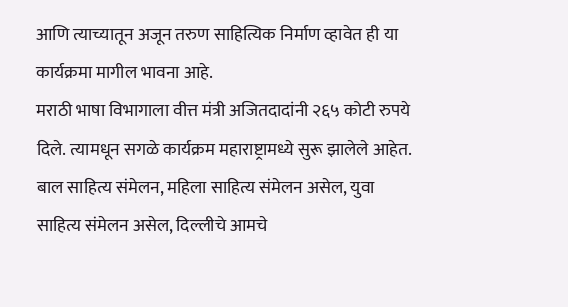आणि त्याच्यातून अजून तरुण साहित्यिक निर्माण व्हावेत ही या कार्यक्रमा मागील भावना आहे.
मराठी भाषा विभागाला वीत्त मंत्री अजितदादांनी २६५ कोटी रुपये दिले. त्यामधून सगळे कार्यक्रम महाराष्ट्रामध्ये सुरू झालेले आहेत. बाल साहित्य संमेलन, महिला साहित्य संमेलन असेल, युवा साहित्य संमेलन असेल, दिल्लीचे आमचे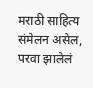मराठी साहित्य संमेलन असेल, परवा झालेलं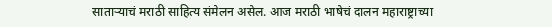साताऱ्याचं मराठी साहित्य संमेलन असेल. आज मराठी भाषेचं दालन महाराष्ट्राच्या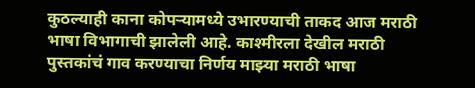कुठल्याही काना कोपऱ्यामध्ये उभारण्याची ताकद आज मराठी भाषा विभागाची झालेली आहे. काश्मीरला देखील मराठी पुस्तकांचं गाव करण्याचा निर्णय माझ्या मराठी भाषा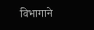विभागाने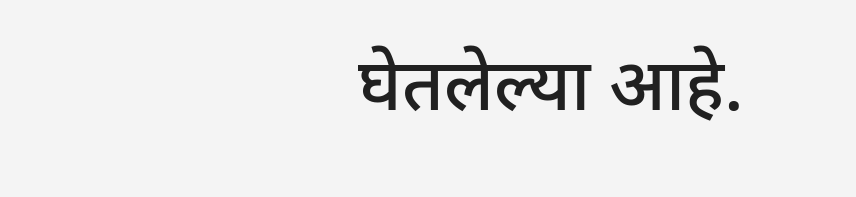घेतलेल्या आहे.